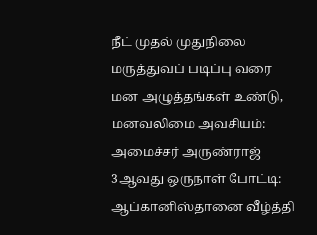நீட் முதல் முதுநிலை மருத்துவப் படிப்பு வரை மன அழுத்தங்கள் உண்டு, மனவலிமை அவசியம்: அமைச்சர் அருண்ராஜ் 3ஆவது ஒருநாள் போட்டி: ஆப்கானிஸ்தானை வீழ்த்தி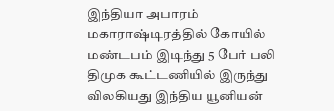இந்தியா அபாரம் மகாராஷ்டிரத்தில் கோயில் மண்டபம் இடிந்து 5 பேர் பலி திமுக கூட்டணியில் இருந்து விலகியது இந்திய யூனியன்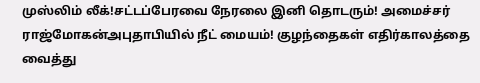முஸ்லிம் லீக்!சட்டப்பேரவை நேரலை இனி தொடரும்! அமைச்சர் ராஜ்மோகன்அபுதாபியில் நீட் மையம்! குழந்தைகள் எதிர்காலத்தை வைத்து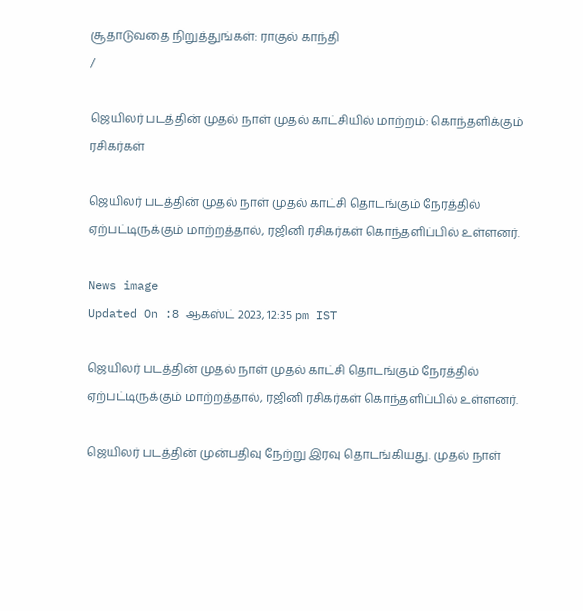சூதாடுவதை நிறுத்துங்கள்: ராகுல் காந்தி
/

ஜெயிலர் படத்தின் முதல் நாள் முதல் காட்சியில் மாற்றம்: கொந்தளிக்கும் ரசிகர்கள்

ஜெயிலர் படத்தின் முதல் நாள் முதல் காட்சி தொடங்கும் நேரத்தில் ஏற்பட்டிருக்கும் மாற்றத்தால், ரஜினி ரசிகர்கள் கொந்தளிப்பில் உள்ளனர்.

News image
Updated On :8 ஆகஸ்ட் 2023, 12:35 pm IST

ஜெயிலர் படத்தின் முதல் நாள் முதல் காட்சி தொடங்கும் நேரத்தில் ஏற்பட்டிருக்கும் மாற்றத்தால், ரஜினி ரசிகர்கள் கொந்தளிப்பில் உள்ளனர்.

ஜெயிலர் படத்தின் முன்பதிவு நேற்று இரவு தொடங்கியது. முதல் நாள்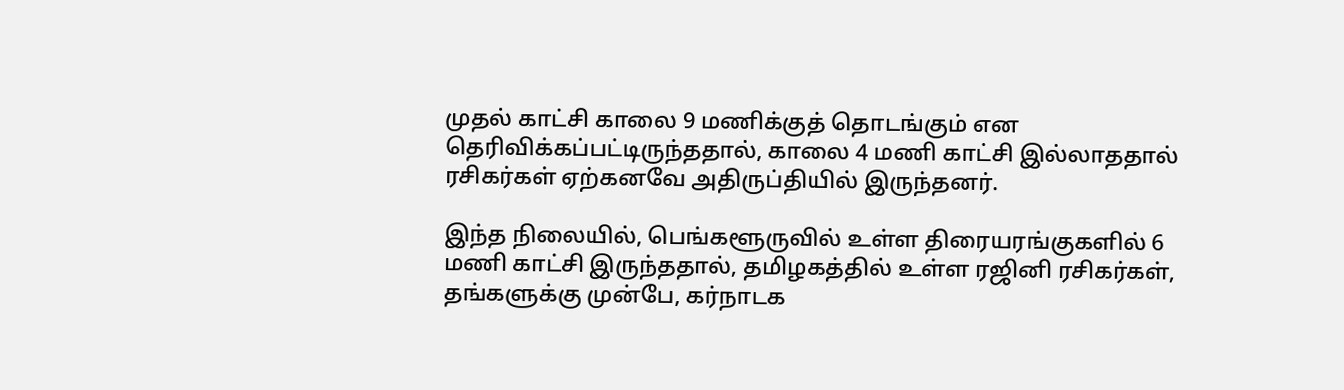முதல் காட்சி காலை 9 மணிக்குத் தொடங்கும் என தெரிவிக்கப்பட்டிருந்ததால், காலை 4 மணி காட்சி இல்லாததால் ரசிகர்கள் ஏற்கனவே அதிருப்தியில் இருந்தனர்.

இந்த நிலையில், பெங்களூருவில் உள்ள திரையரங்குகளில் 6 மணி காட்சி இருந்ததால், தமிழகத்தில் உள்ள ரஜினி ரசிகர்கள், தங்களுக்கு முன்பே, கர்நாடக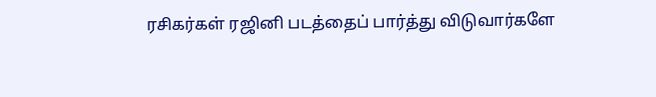ரசிகர்கள் ரஜினி படத்தைப் பார்த்து விடுவார்களே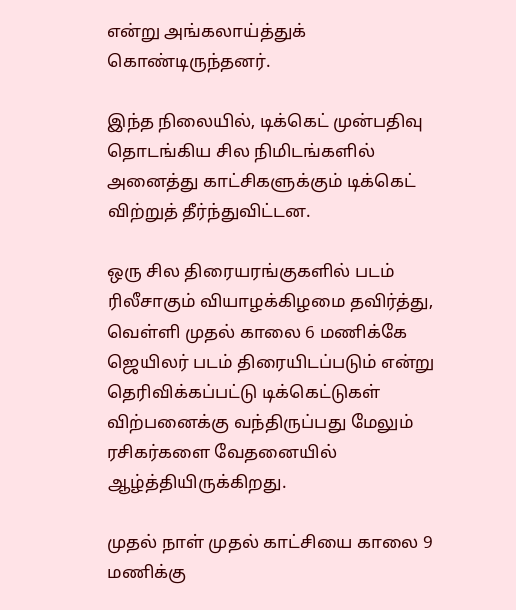என்று அங்கலாய்த்துக் கொண்டிருந்தனர்.

இந்த நிலையில், டிக்கெட் முன்பதிவு தொடங்கிய சில நிமிடங்களில் அனைத்து காட்சிகளுக்கும் டிக்கெட் விற்றுத் தீர்ந்துவிட்டன.

ஒரு சில திரையரங்குகளில் படம் ரிலீசாகும் வியாழக்கிழமை தவிர்த்து, வெள்ளி முதல் காலை 6 மணிக்கே ஜெயிலர் படம் திரையிடப்படும் என்று தெரிவிக்கப்பட்டு டிக்கெட்டுகள் விற்பனைக்கு வந்திருப்பது மேலும் ரசிகர்களை வேதனையில் ஆழ்த்தியிருக்கிறது.

முதல் நாள் முதல் காட்சியை காலை 9 மணிக்கு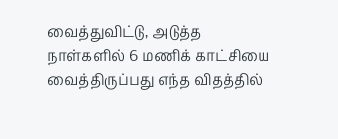வைத்துவிட்டு, அடுத்த நாள்களில் 6 மணிக் காட்சியை வைத்திருப்பது எந்த விதத்தில்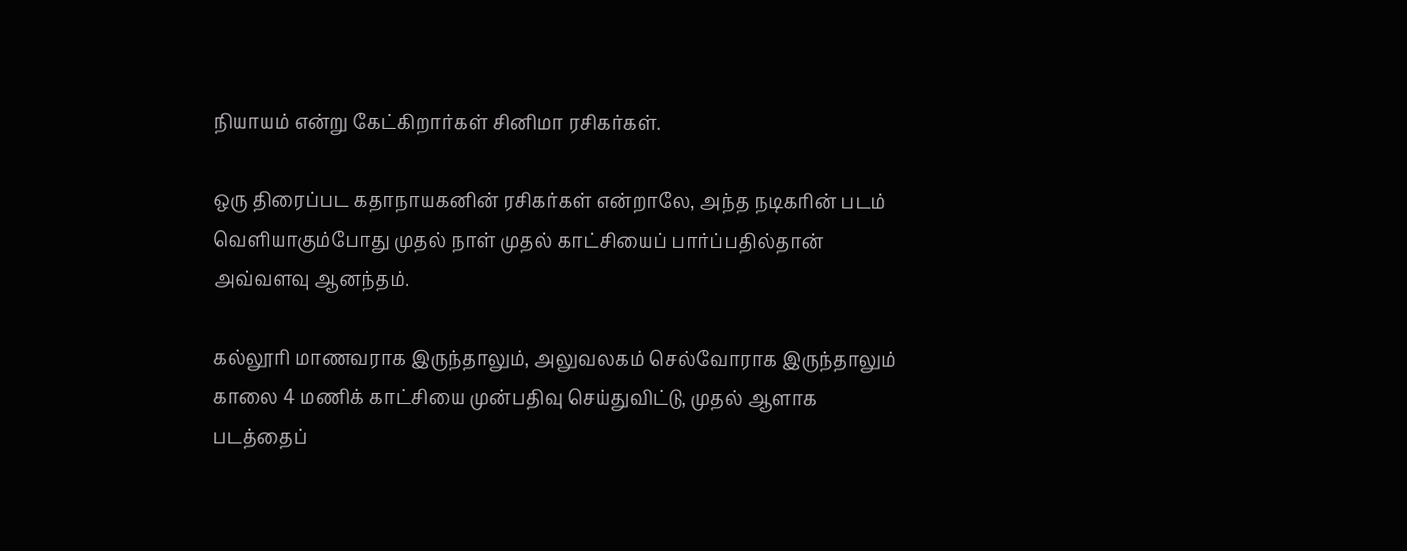நியாயம் என்று கேட்கிறார்கள் சினிமா ரசிகர்கள்.

ஒரு திரைப்பட கதாநாயகனின் ரசிகர்கள் என்றாலே, அந்த நடிகரின் படம் வெளியாகும்போது முதல் நாள் முதல் காட்சியைப் பார்ப்பதில்தான் அவ்வளவு ஆனந்தம்.

கல்லூரி மாணவராக இருந்தாலும், அலுவலகம் செல்வோராக இருந்தாலும் காலை 4 மணிக் காட்சியை முன்பதிவு செய்துவிட்டு, முதல் ஆளாக படத்தைப்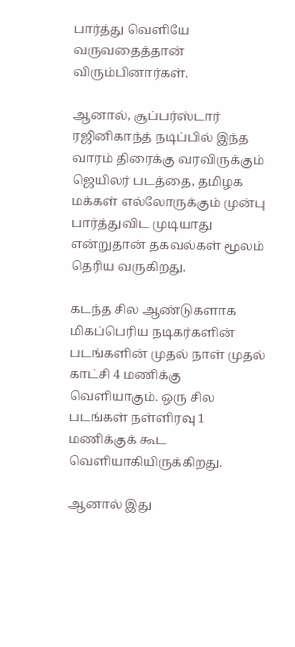பார்த்து வெளியே வருவதைத்தான் விரும்பினார்கள்.

ஆனால், சூப்பர்ஸ்டார் ரஜினிகாந்த் நடிப்பில் இந்த வாரம் திரைக்கு வரவிருக்கும் ஜெயிலர் படத்தை, தமிழக மக்கள் எல்லோருக்கும் முன்பு பார்த்துவிட முடியாது என்றுதான் தகவல்கள் மூலம் தெரிய வருகிறது.

கடந்த சில ஆண்டுகளாக மிகப்பெரிய நடிகர்களின் படங்களின் முதல் நாள் முதல் காட்சி 4 மணிக்கு வெளியாகும். ஒரு சில படங்கள் நள்ளிரவு 1 மணிக்குக் கூட வெளியாகியிருக்கிறது.

ஆனால் இது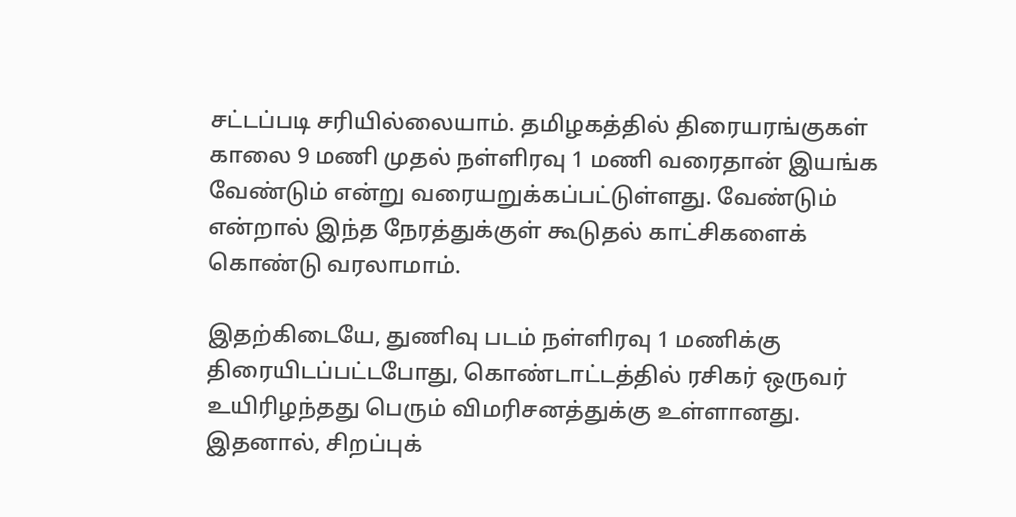சட்டப்படி சரியில்லையாம். தமிழகத்தில் திரையரங்குகள் காலை 9 மணி முதல் நள்ளிரவு 1 மணி வரைதான் இயங்க வேண்டும் என்று வரையறுக்கப்பட்டுள்ளது. வேண்டும் என்றால் இந்த நேரத்துக்குள் கூடுதல் காட்சிகளைக் கொண்டு வரலாமாம்.

இதற்கிடையே, துணிவு படம் நள்ளிரவு 1 மணிக்கு திரையிடப்பட்டபோது, கொண்டாட்டத்தில் ரசிகர் ஒருவர் உயிரிழந்தது பெரும் விமரிசனத்துக்கு உள்ளானது. இதனால், சிறப்புக்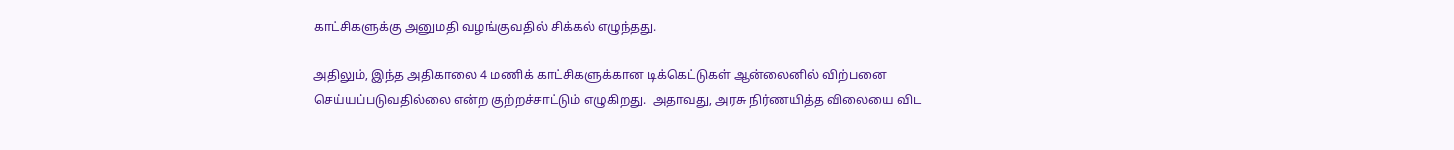காட்சிகளுக்கு அனுமதி வழங்குவதில் சிக்கல் எழுந்தது.

அதிலும், இந்த அதிகாலை 4 மணிக் காட்சிகளுக்கான டிக்கெட்டுகள் ஆன்லைனில் விற்பனை செய்யப்படுவதில்லை என்ற குற்றச்சாட்டும் எழுகிறது.  அதாவது, அரசு நிர்ணயித்த விலையை விட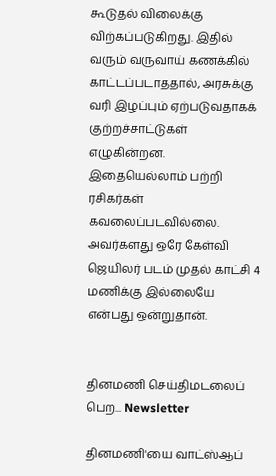கூடுதல் விலைக்கு விற்கப்படுகிறது. இதில் வரும் வருவாய் கணக்கில் காட்டப்படாததால், அரசுக்கு வரி இழப்பும் ஏற்படுவதாகக் குற்றச்சாட்டுகள் எழுகின்றன. இதையெல்லாம் பற்றி ரசிகர்கள் கவலைப்படவில்லை. அவர்களது ஒரே கேள்வி ஜெயிலர் படம் முதல் காட்சி 4 மணிக்கு இல்லையே என்பது ஒன்றுதான்.


தினமணி செய்திமடலைப் பெற... Newsletter

தினமணி'யை வாட்ஸ்ஆப்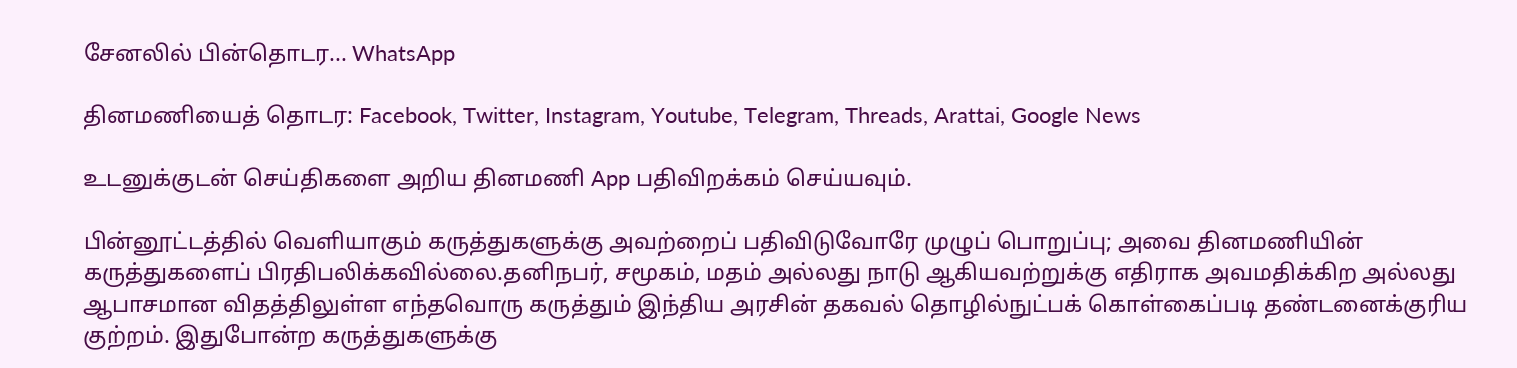சேனலில் பின்தொடர... WhatsApp

தினமணியைத் தொடர: Facebook, Twitter, Instagram, Youtube, Telegram, Threads, Arattai, Google News

உடனுக்குடன் செய்திகளை அறிய தினமணி App பதிவிறக்கம் செய்யவும்.

பின்னூட்டத்தில் வெளியாகும் கருத்துகளுக்கு அவற்றைப் பதிவிடுவோரே முழுப் பொறுப்பு; அவை தினமணியின் கருத்துகளைப் பிரதிபலிக்கவில்லை.தனிநபர், சமூகம், மதம் அல்லது நாடு ஆகியவற்றுக்கு எதிராக அவமதிக்கிற அல்லது ஆபாசமான விதத்திலுள்ள எந்தவொரு கருத்தும் இந்திய அரசின் தகவல் தொழில்நுட்பக் கொள்கைப்படி தண்டனைக்குரிய குற்றம். இதுபோன்ற கருத்துகளுக்கு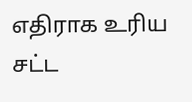எதிராக உரிய சட்ட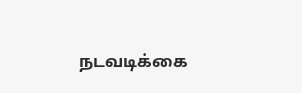நடவடிக்கை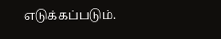எடுக்கப்படும்.